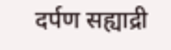दर्पण सह्याद्री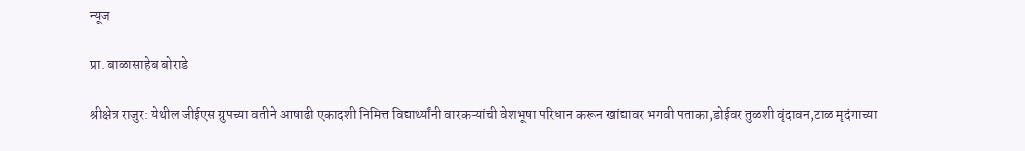न्यूज

प्रा. बाळासाहेब बोराडे

श्रीक्षेत्र राजुर: येथील जीईएस ग्रुपच्या वतीने आषाढी एकादशी निमित्त विद्यार्थ्यांनी वारकऱ्यांची वेशभूषा परिधान करून खांद्यावर भगवी पताका,डोईवर तुळशी वृंदावन,टाळ मृदंगाच्या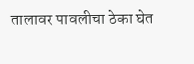तालावर पावलीचा ठेका घेत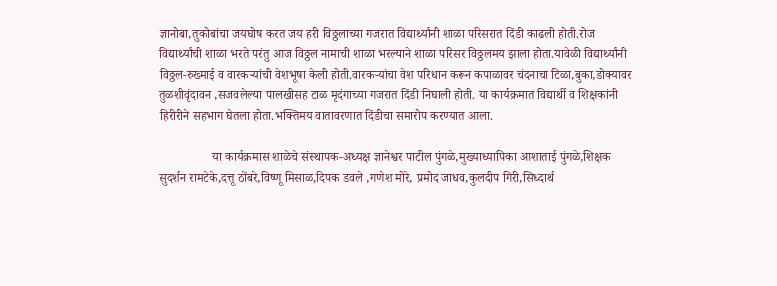ज्ञानोबा,तुकोबांचा जयघोष करत जय हरी विठ्ठलाच्या गजरात विद्यार्थ्यांनी शाळा परिसरात दिंडी काढली होती.रोज विद्यार्थ्यांची शाळा भरते परंतु आज विठ्ठल नामाची शाळा भरल्याने शाळा परिसर विठ्ठलमय झाला होता.यावेळी विद्यार्थ्यांनी विठ्ठल-रुख्माई व वारकऱ्यांची वेशभूषा केली होती.वारकऱ्यांचा वेश परिधान करून कपाळावर चंदनाचा टिळा,बुका,डोक्यावर तुळशीवृंदावन ,सजवलेल्या पालखीसह टाळ मृदंगाच्या गजरात दिंडी निघाली होती. या कार्यक्रमात विद्यार्थी व शिक्षकांनी हिरीरीने सहभाग घेतला होता.भक्तिमय वातावरणात दिंडीचा समारोप करण्यात आला.

                 या कार्यक्रमास शाळेचे संस्थापक-अध्यक्ष ज्ञानेश्वर पाटील पुंगळे,मुख्याध्यापिका आशाताई पुंगळे,शिक्षक सुदर्शन रामटेके,दत्तू ठोंबरे,विष्णू मिसाळ,दिपक डवले ,गणेश मोरे, प्रमोद जाधव,कुलदीप गिरी,सिध्दार्थ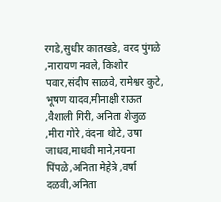रगडे,सुधीर कातखडे, वरद पुंगळे ,नारायण नवले, किशोर पवार,संदीप साळवे, रामेश्वर कुटे, भूषण यादव,मीनाक्षी राऊत ,वैशाली गिरी, अनिता शेजुळ ,मीरा गोरे ,वंदना थोटे, उषा जाधव,माधवी माने,नयना पिंपळे,अनिता मेहेत्रे ,वर्षा दळवी,अनिता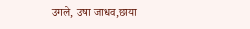उगले, उषा जाधव,छाया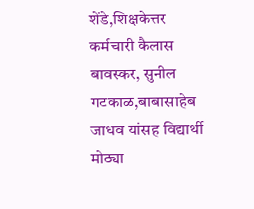शेंडे,शिक्षकेत्तर कर्मचारी कैलास बावस्कर, सुनील गटकाळ,बाबासाहेब जाधव यांसह विद्यार्थी मोठ्या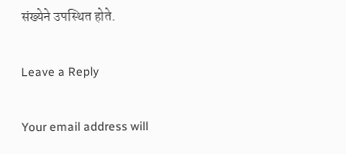संख्येने उपस्थित होते.

Leave a Reply

Your email address will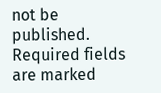not be published. Required fields are marked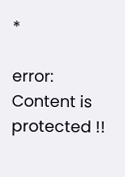*

error: Content is protected !!